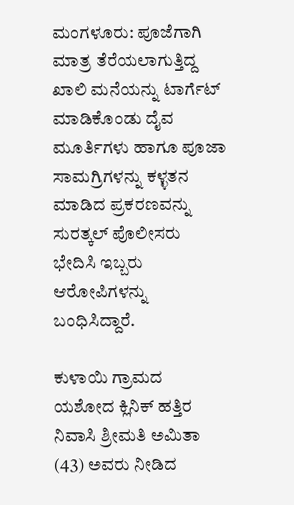ಮಂಗಳೂರು: ಪೂಜೆಗಾಗಿ ಮಾತ್ರ ತೆರೆಯಲಾಗುತ್ತಿದ್ದ ಖಾಲಿ ಮನೆಯನ್ನು ಟಾರ್ಗೆಟ್ ಮಾಡಿಕೊಂಡು ದೈವ ಮೂರ್ತಿಗಳು ಹಾಗೂ ಪೂಜಾ ಸಾಮಗ್ರಿಗಳನ್ನು ಕಳ್ಳತನ ಮಾಡಿದ ಪ್ರಕರಣವನ್ನು ಸುರತ್ಕಲ್ ಪೊಲೀಸರು ಭೇದಿಸಿ ಇಬ್ಬರು ಆರೋಪಿಗಳನ್ನು ಬಂಧಿಸಿದ್ದಾರೆ.

ಕುಳಾಯಿ ಗ್ರಾಮದ ಯಶೋದ ಕ್ಲಿನಿಕ್ ಹತ್ತಿರ ನಿವಾಸಿ ಶ್ರೀಮತಿ ಅಮಿತಾ (43) ಅವರು ನೀಡಿದ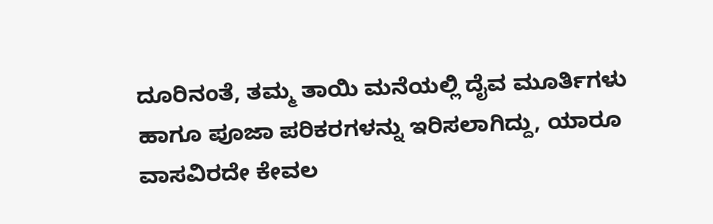ದೂರಿನಂತೆ, ತಮ್ಮ ತಾಯಿ ಮನೆಯಲ್ಲಿ ದೈವ ಮೂರ್ತಿಗಳು ಹಾಗೂ ಪೂಜಾ ಪರಿಕರಗಳನ್ನು ಇರಿಸಲಾಗಿದ್ದು, ಯಾರೂ ವಾಸವಿರದೇ ಕೇವಲ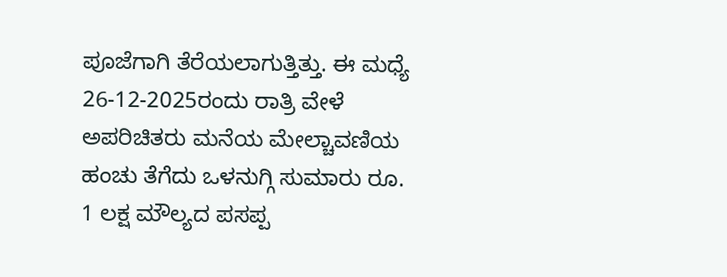ಪೂಜೆಗಾಗಿ ತೆರೆಯಲಾಗುತ್ತಿತ್ತು. ಈ ಮಧ್ಯೆ 26-12-2025ರಂದು ರಾತ್ರಿ ವೇಳೆ ಅಪರಿಚಿತರು ಮನೆಯ ಮೇಲ್ಚಾವಣಿಯ ಹಂಚು ತೆಗೆದು ಒಳನುಗ್ಗಿ ಸುಮಾರು ರೂ. 1 ಲಕ್ಷ ಮೌಲ್ಯದ ಪಸಪ್ಪ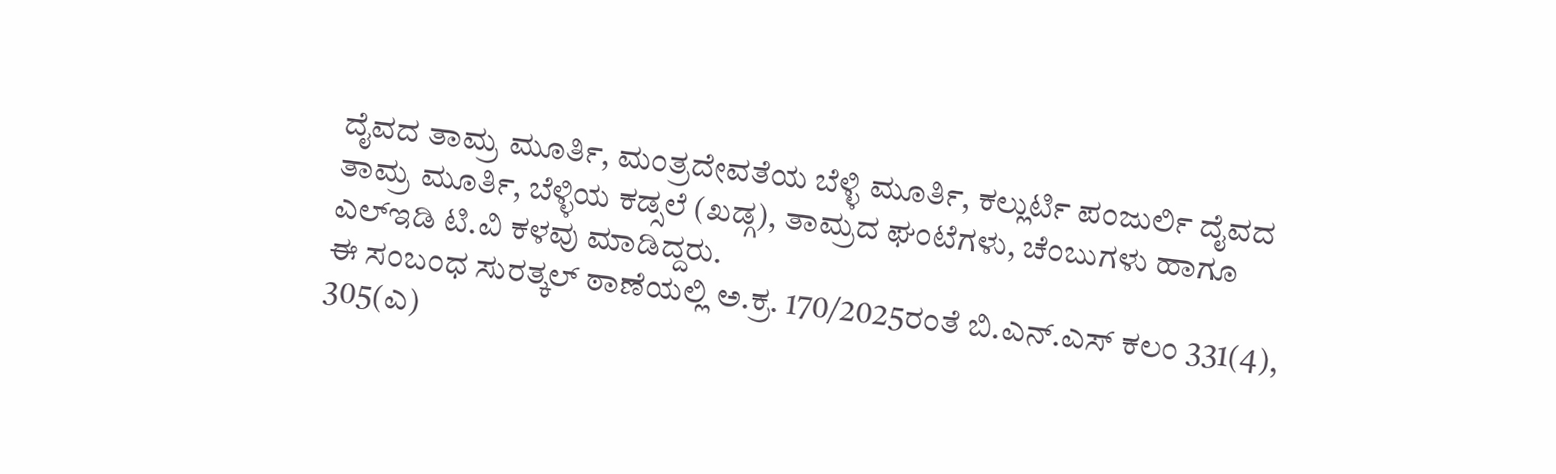ದೈವದ ತಾಮ್ರ ಮೂರ್ತಿ, ಮಂತ್ರದೇವತೆಯ ಬೆಳ್ಳಿ ಮೂರ್ತಿ, ಕಲ್ಲುರ್ಟಿ ಪಂಜುರ್ಲಿ ದೈವದ ತಾಮ್ರ ಮೂರ್ತಿ, ಬೆಳ್ಳಿಯ ಕಡ್ಸಲೆ (ಖಡ್ಗ), ತಾಮ್ರದ ಘಂಟೆಗಳು, ಚೆಂಬುಗಳು ಹಾಗೂ ಎಲ್ಇಡಿ ಟಿ.ವಿ ಕಳವು ಮಾಡಿದ್ದರು.
ಈ ಸಂಬಂಧ ಸುರತ್ಕಲ್ ಠಾಣೆಯಲ್ಲಿ ಅ.ಕ್ರ. 170/2025ರಂತೆ ಬಿ.ಎನ್.ಎಸ್ ಕಲಂ 331(4), 305(ಎ)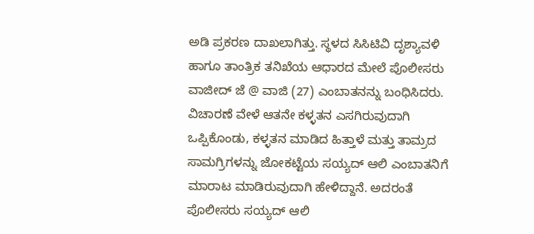ಅಡಿ ಪ್ರಕರಣ ದಾಖಲಾಗಿತ್ತು. ಸ್ಥಳದ ಸಿಸಿಟಿವಿ ದೃಶ್ಯಾವಳಿ ಹಾಗೂ ತಾಂತ್ರಿಕ ತನಿಖೆಯ ಆಧಾರದ ಮೇಲೆ ಪೊಲೀಸರು ವಾಜೀದ್ ಜೆ @ ವಾಜಿ (27) ಎಂಬಾತನನ್ನು ಬಂಧಿಸಿದರು.
ವಿಚಾರಣೆ ವೇಳೆ ಆತನೇ ಕಳ್ಳತನ ಎಸಗಿರುವುದಾಗಿ ಒಪ್ಪಿಕೊಂಡು, ಕಳ್ಳತನ ಮಾಡಿದ ಹಿತ್ತಾಳೆ ಮತ್ತು ತಾಮ್ರದ ಸಾಮಗ್ರಿಗಳನ್ನು ಜೋಕಟ್ಟೆಯ ಸಯ್ಯದ್ ಆಲಿ ಎಂಬಾತನಿಗೆ ಮಾರಾಟ ಮಾಡಿರುವುದಾಗಿ ಹೇಳಿದ್ದಾನೆ. ಅದರಂತೆ ಪೊಲೀಸರು ಸಯ್ಯದ್ ಆಲಿ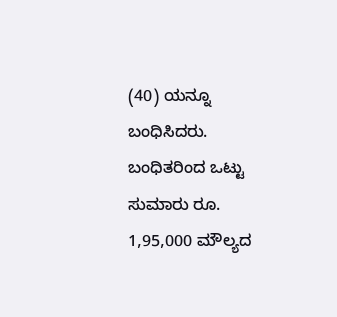(40) ಯನ್ನೂ ಬಂಧಿಸಿದರು.
ಬಂಧಿತರಿಂದ ಒಟ್ಟು ಸುಮಾರು ರೂ. 1,95,000 ಮೌಲ್ಯದ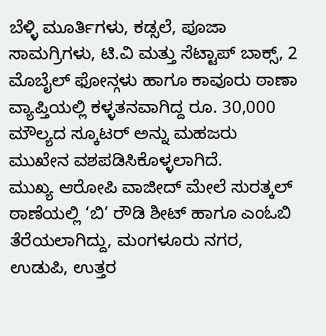ಬೆಳ್ಳಿ ಮೂರ್ತಿಗಳು, ಕಡ್ಸಲೆ, ಪೂಜಾ ಸಾಮಗ್ರಿಗಳು, ಟಿ.ವಿ ಮತ್ತು ಸೆಟ್ಟಾಪ್ ಬಾಕ್ಸ್, 2 ಮೊಬೈಲ್ ಫೋನ್ಗಳು ಹಾಗೂ ಕಾವೂರು ಠಾಣಾ ವ್ಯಾಪ್ತಿಯಲ್ಲಿ ಕಳ್ಳತನವಾಗಿದ್ದ ರೂ. 30,000 ಮೌಲ್ಯದ ಸ್ಕೂಟರ್ ಅನ್ನು ಮಹಜರು ಮುಖೇನ ವಶಪಡಿಸಿಕೊಳ್ಳಲಾಗಿದೆ.
ಮುಖ್ಯ ಆರೋಪಿ ವಾಜೀದ್ ಮೇಲೆ ಸುರತ್ಕಲ್ ಠಾಣೆಯಲ್ಲಿ ‘ಬಿ’ ರೌಡಿ ಶೀಟ್ ಹಾಗೂ ಎಂಓಬಿ ತೆರೆಯಲಾಗಿದ್ದು, ಮಂಗಳೂರು ನಗರ, ಉಡುಪಿ, ಉತ್ತರ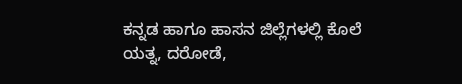ಕನ್ನಡ ಹಾಗೂ ಹಾಸನ ಜಿಲ್ಲೆಗಳಲ್ಲಿ ಕೊಲೆ ಯತ್ನ, ದರೋಡೆ,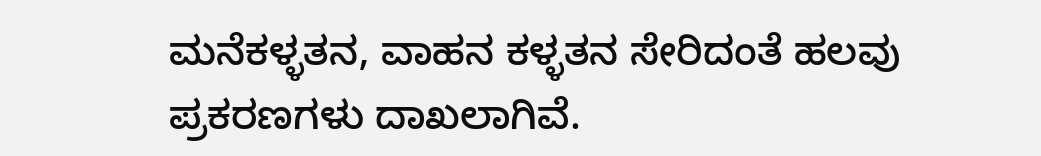ಮನೆಕಳ್ಳತನ, ವಾಹನ ಕಳ್ಳತನ ಸೇರಿದಂತೆ ಹಲವು ಪ್ರಕರಣಗಳು ದಾಖಲಾಗಿವೆ.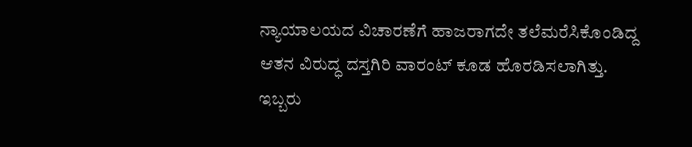ನ್ಯಾಯಾಲಯದ ವಿಚಾರಣೆಗೆ ಹಾಜರಾಗದೇ ತಲೆಮರೆಸಿಕೊಂಡಿದ್ದ ಆತನ ವಿರುದ್ಧ ದಸ್ತಗಿರಿ ವಾರಂಟ್ ಕೂಡ ಹೊರಡಿಸಲಾಗಿತ್ತು.
ಇಬ್ಬರು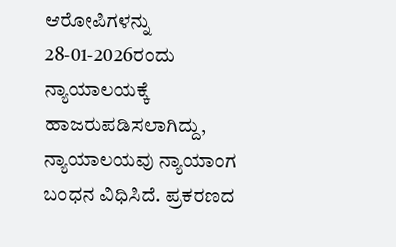ಆರೋಪಿಗಳನ್ನು 28-01-2026ರಂದು ನ್ಯಾಯಾಲಯಕ್ಕೆ ಹಾಜರುಪಡಿಸಲಾಗಿದ್ದು, ನ್ಯಾಯಾಲಯವು ನ್ಯಾಯಾಂಗ ಬಂಧನ ವಿಧಿಸಿದೆ. ಪ್ರಕರಣದ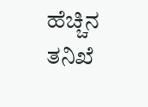ಹೆಚ್ಚಿನ ತನಿಖೆ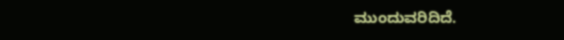ಮುಂದುವರಿದಿದೆ.